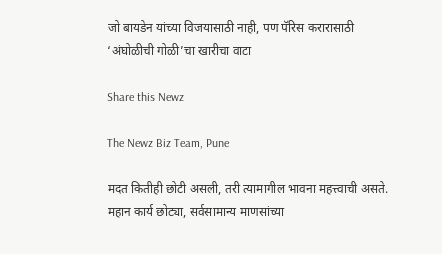जो बायडेन यांच्या विजयासाठी नाही, पण पॅरिस करारासाठी ‘अंघोळीची गोळी’चा खारीचा वाटा

Share this Newz

The Newz Biz Team, Pune

मदत कितीही छोटी असली, तरी त्यामागील भावना महत्त्वाची असते. महान कार्य छोट्या, सर्वसामान्य माणसांच्या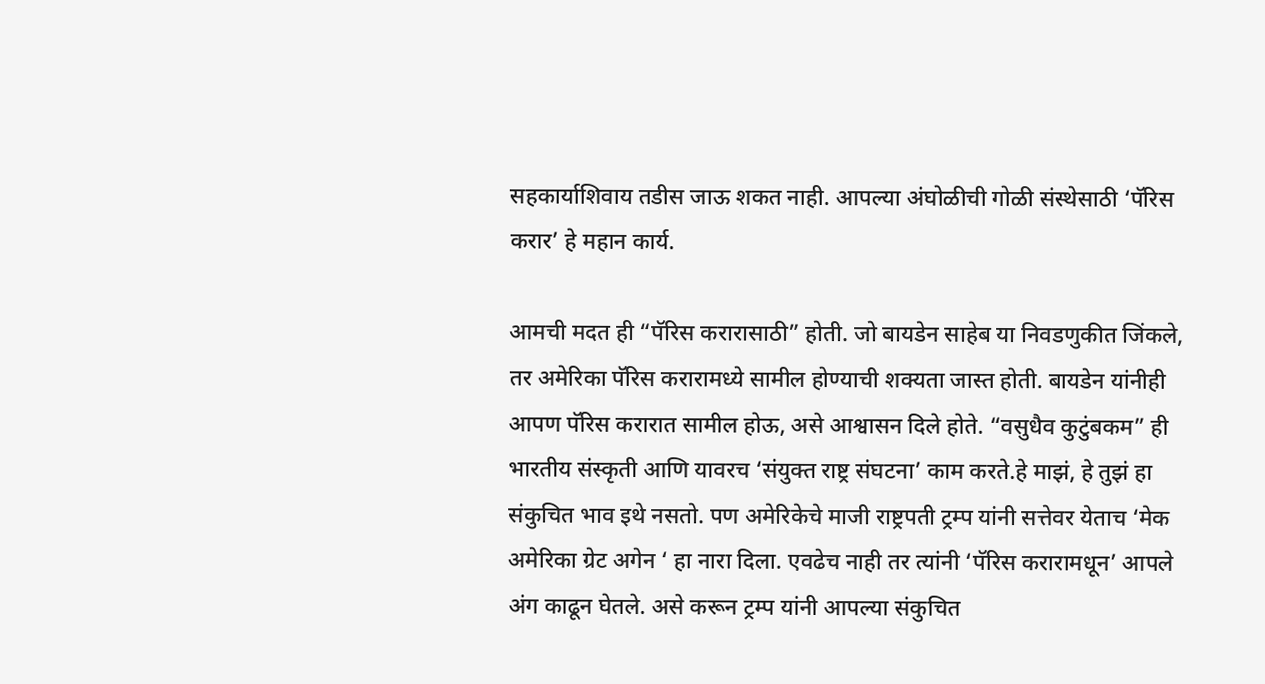सहकार्याशिवाय तडीस जाऊ शकत नाही. आपल्या अंघोळीची गोळी संस्थेसाठी ‘पॅरिस करार’ हे महान कार्य.

आमची मदत ही “पॅरिस करारासाठी” होती. जो बायडेन साहेब या निवडणुकीत जिंकले, तर अमेरिका पॅरिस करारामध्ये सामील होण्याची शक्यता जास्त होती. बायडेन यांनीही आपण पॅरिस करारात सामील होऊ, असे आश्वासन दिले होते. “वसुधैव कुटुंबकम” ही भारतीय संस्कृती आणि यावरच ‘संयुक्त राष्ट्र संघटना’ काम करते.हे माझं, हे तुझं हा संकुचित भाव इथे नसतो. पण अमेरिकेचे माजी राष्ट्रपती ट्रम्प यांनी सत्तेवर येताच ‘मेक अमेरिका ग्रेट अगेन ‘ हा नारा दिला. एवढेच नाही तर त्यांनी ‘पॅरिस करारामधून’ आपले अंग काढून घेतले. असे करून ट्रम्प यांनी आपल्या संकुचित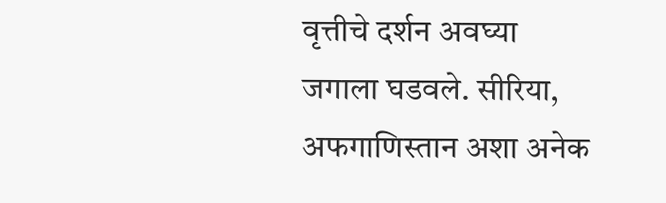वृत्तीचे दर्शन अवघ्या जगाला घडवले. सीरिया, अफगाणिस्तान अशा अनेक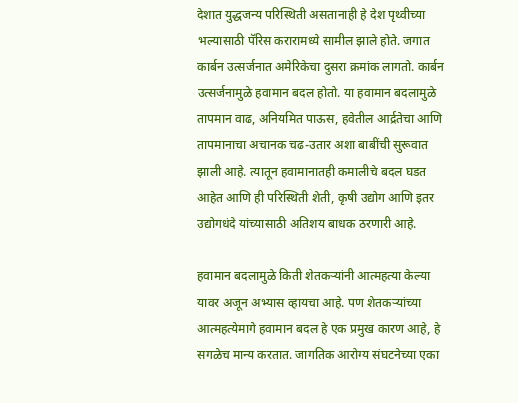देशात युद्धजन्य परिस्थिती असतानाही हे देश पृथ्वीच्या भल्यासाठी पॅरिस करारामध्ये सामील झाले होते. जगात कार्बन उत्सर्जनात अमेरिकेचा दुसरा क्रमांक लागतो. कार्बन उत्सर्जनामुळे हवामान बदल होतो. या हवामान बदलामुळे तापमान वाढ, अनियमित पाऊस, हवेतील आर्द्रतेचा आणि तापमानाचा अचानक चढ-उतार अशा बाबींची सुरूवात झाली आहे. त्यातून हवामानातही कमालीचे बदल घडत आहेत आणि ही परिस्थिती शेती, कृषी उद्योग आणि इतर उद्योगधंदे यांच्यासाठी अतिशय बाधक ठरणारी आहे.

हवामान बदलामुळे किती शेतकऱ्यांनी आत्महत्या केल्या यावर अजून अभ्यास व्हायचा आहे. पण शेतकऱ्यांच्या आत्महत्येमागे हवामान बदल हे एक प्रमुख कारण आहे, हे सगळेच मान्य करतात. जागतिक आरोग्य संघटनेच्या एका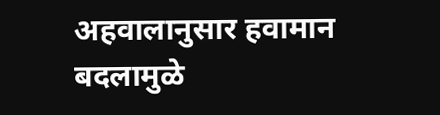अहवालानुसार हवामान बदलामुळे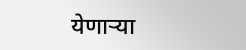येणाऱ्या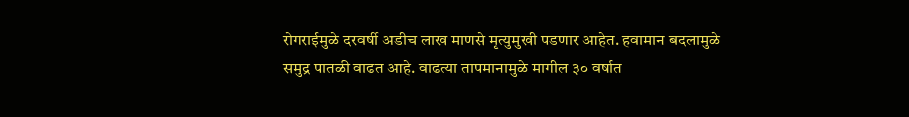रोगराईमुळे दरवर्षी अडीच लाख माणसे मृत्युमुखी पडणार आहेत. हवामान बदलामुळे समुद्र पातळी वाढत आहे. वाढत्या तापमानामुळे मागील ३० वर्षात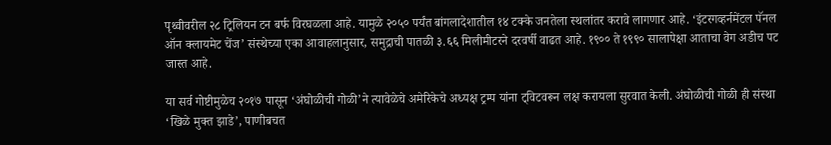पृथ्वीवरील २८ ट्रिलियन टन बर्फ विरघळला आहे. यामुळे २०५० पर्यंत बांगलादेशातील १४ टक्के जनतेला स्थलांतर करावे लागणार आहे. ‘इंटरगव्हर्नमेंटल पॅनल ऑन क्लायमेट चेंज’ संस्थेच्या एका आवाहलानुसार, समुद्राची पातळी ३.६६ मिलीमीटरने दरवर्षी वाढत आहे. १९०० ते १९९० सालापेक्षा आताचा वेग अडीच पट जास्त आहे.

या सर्व गोष्टीमुळेच २०१७ पासून ‘अंघोळीची गोळी’ने त्यावेळेचे अमेरिकेचे अध्यक्ष ट्रम्प यांना ट्विटवरून लक्ष करायला सुरवात केली. अंघोळीची गोळी ही संस्था ‘खिळे मुक्त झाडे’, पाणीबचत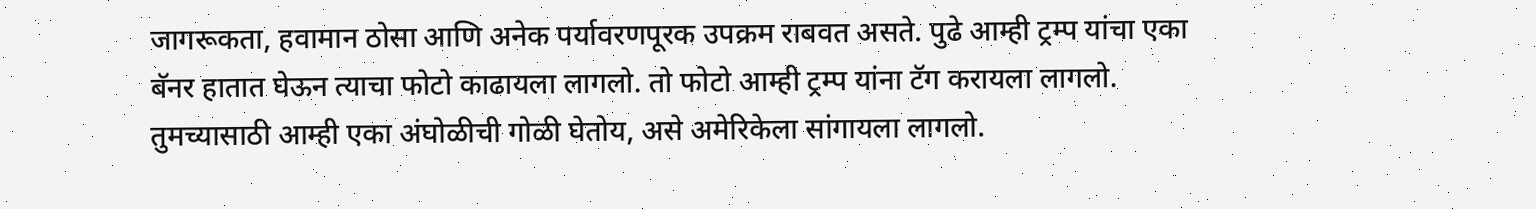जागरूकता, हवामान ठोसा आणि अनेक पर्यावरणपूरक उपक्रम राबवत असते. पुढे आम्ही ट्रम्प यांचा एका बॅनर हातात घेऊन त्याचा फोटो काढायला लागलो. तो फोटो आम्ही ट्रम्प यांना टॅग करायला लागलो. तुमच्यासाठी आम्ही एका अंघोळीची गोळी घेतोय, असे अमेरिकेला सांगायला लागलो.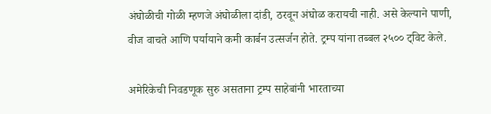अंघोळीची गोळी म्हणजे अंघोळीला दांडी, ठरवून अंघोळ करायची नाही. असे केल्याने पाणी, वीज वाचते आणि पर्यायाने कमी कार्बन उत्सर्जन होते. ट्रम्प यांना तब्बल २५०० ट्विट केले.

अमेरिकेची निवडणूक सुरु असताना ट्रम्प साहेबांनी भारताच्या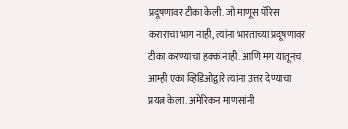प्रदूषणावर टीका केली. जो माणूस पॅरिस कराराचा भाग नाही, त्यांना भारताच्या प्रदूषणावर टीका करण्याचा हक्क नाही. आणि मग यातूनच आम्ही एका व्हिडिओद्वारे त्यांना उत्तर देण्याचा प्रयत्न केला. अमेरिकन माणसांनी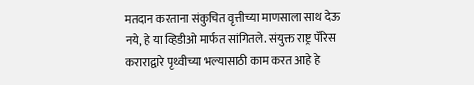मतदान करताना संकुचित वृत्तीच्या माणसाला साथ देऊ नये, हे या व्हिडीओ मार्फत सांगितले. संयुक्त राष्ट्र पॅरिस कराराद्वारे पृथ्वीच्या भल्यासाठी काम करत आहे हे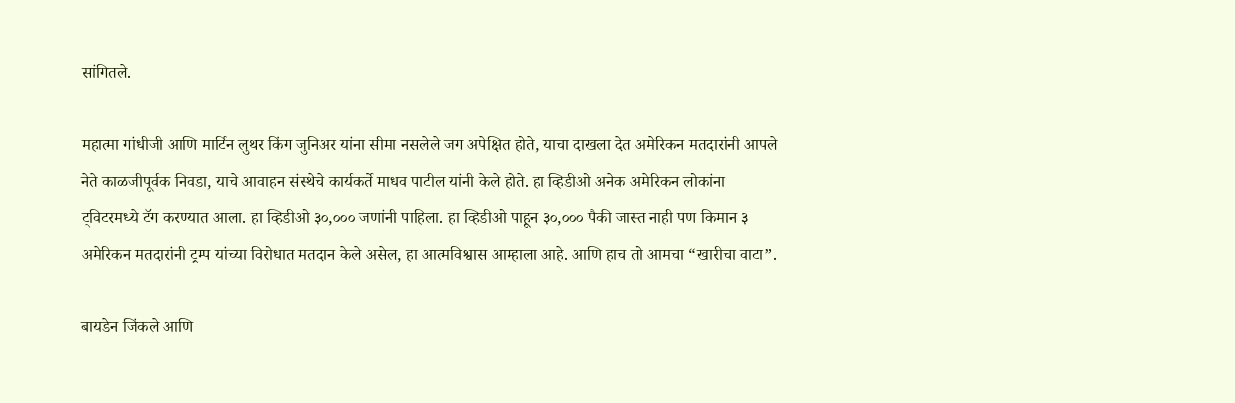सांगितले.

महात्मा गांधीजी आणि मार्टिन लुथर किंग जुनिअर यांना सीमा नसलेले जग अपेक्षित होते, याचा दाखला देत अमेरिकन मतदारांनी आपले नेते काळजीपूर्वक निवडा, याचे आवाहन संस्थेचे कार्यकर्ते माधव पाटील यांनी केले होते. हा व्हिडीओ अनेक अमेरिकन लोकांना ट्विटरमध्ये टॅग करण्यात आला. हा व्हिडीओ ३०,००० जणांनी पाहिला. हा व्हिडीओ पाहून ३०,००० पैकी जास्त नाही पण किमान ३ अमेरिकन मतदारांनी ट्रम्प यांच्या विरोधात मतदान केले असेल, हा आत्मविश्वास आम्हाला आहे. आणि हाच तो आमचा “खारीचा वाटा”.

बायडेन जिंकले आणि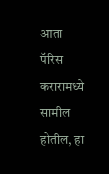आता पॅरिस करारामध्ये सामील होतील, हा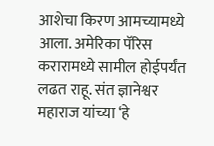आशेचा किरण आमच्यामध्ये आला. अमेरिका पॅरिस करारामध्ये सामील होईपर्यंत लढत राहू. संत ज्ञानेश्वर महाराज यांच्या ‘हे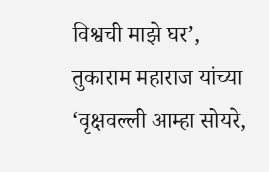विश्वची माझे घर’, तुकाराम महाराज यांच्या ‘वृक्षवल्ली आम्हा सोयरे,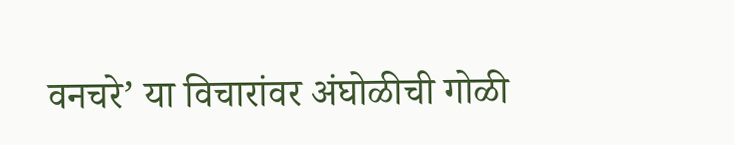वनचरे’ या विचारांवर अंघोळीची गोळी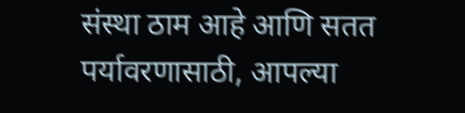संस्था ठाम आहे आणि सतत पर्यावरणासाठी, आपल्या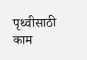पृथ्वीसाठी काम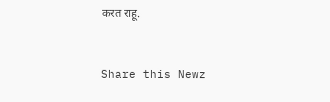करत राहू.


Share this Newz